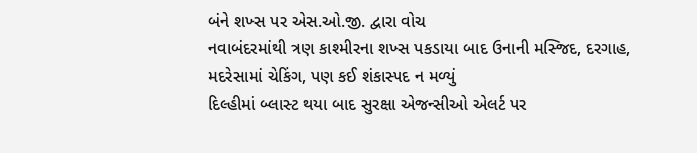બંને શખ્સ પર એસ.ઓ.જી. દ્વારા વોચ
નવાબંદરમાંથી ત્રણ કાશ્મીરના શખ્સ પકડાયા બાદ ઉનાની મસ્જિદ, દરગાહ, મદરેસામાં ચેકિંગ, પણ કઈ શંકાસ્પદ ન મળ્યું
દિલ્હીમાં બ્લાસ્ટ થયા બાદ સુરક્ષા એજન્સીઓ એલર્ટ પર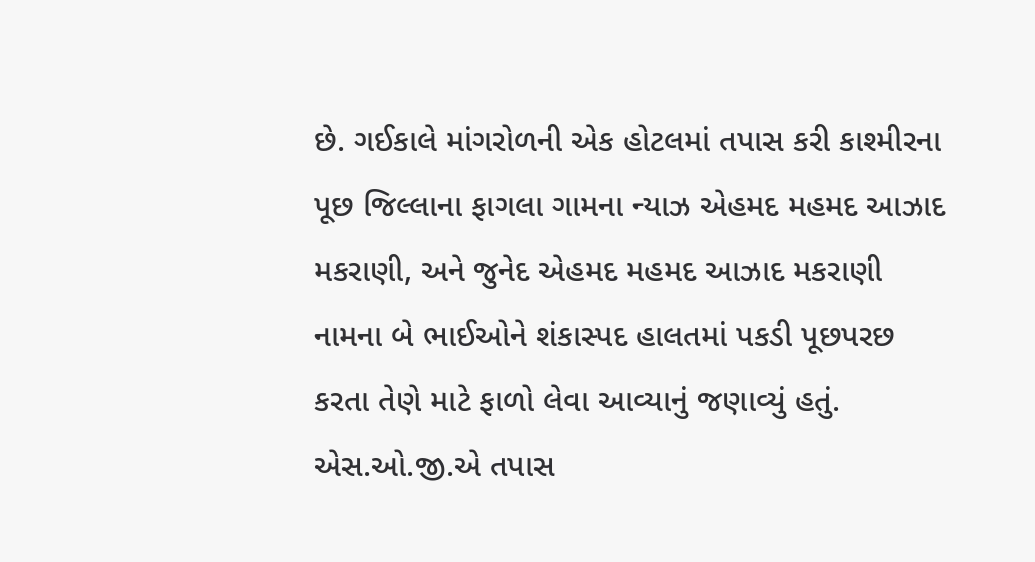છે. ગઈકાલે માંગરોળની એક હોટલમાં તપાસ કરી કાશ્મીરના પૂછ જિલ્લાના ફાગલા ગામના ન્યાઝ એહમદ મહમદ આઝાદ મકરાણી, અને જુનેદ એહમદ મહમદ આઝાદ મકરાણી નામના બે ભાઈઓને શંકાસ્પદ હાલતમાં પકડી પૂછપરછ કરતા તેણે માટે ફાળો લેવા આવ્યાનું જણાવ્યું હતું. એસ.ઓ.જી.એ તપાસ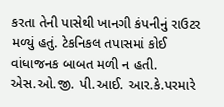કરતા તેની પાસેથી ખાનગી કંપનીનું રાઉટર મળ્યું હતું. ટેકનિકલ તપાસમાં કોઈ વાંધાજનક બાબત મળી ન હતી. એસ.ઓ.જી. પી.આઈ. આર.કે.પરમારે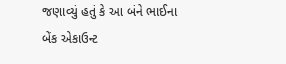જણાવ્યું હતું કે આ બંને ભાઈના બેંક એકાઉન્ટ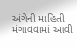અંગેની માહિતી મંગાવવામાં આવી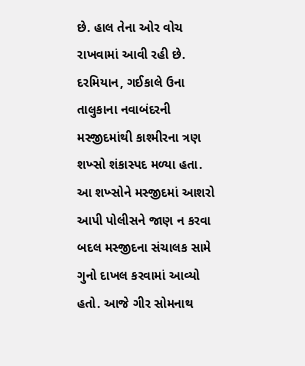છે. હાલ તેના ઓર વોચ રાખવામાં આવી રહી છે.
દરમિયાન, ગઈકાલે ઉના તાલુકાના નવાબંદરની મસ્જીદમાંથી કાશ્મીરના ત્રણ શખ્સો શંકાસ્પદ મળ્યા હતા. આ શખ્સોને મસ્જીદમાં આશરો આપી પોલીસને જાણ ન કરવા બદલ મસ્જીદના સંચાલક સામે ગુનો દાખલ કરવામાં આવ્યો હતો. આજે ગીર સોમનાથ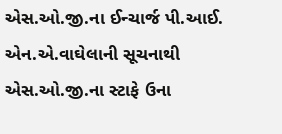એસ.ઓ.જી.ના ઈન્ચાર્જ પી.આઈ. એન.એ.વાઘેલાની સૂચનાથી એસ.ઓ.જી.ના સ્ટાફે ઉના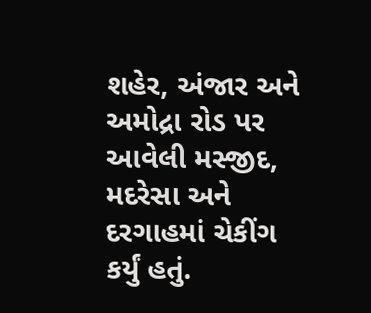શહેર, અંજાર અને અમોદ્રા રોડ પર આવેલી મસ્જીદ, મદરેસા અને દરગાહમાં ચેકીંગ કર્યું હતું.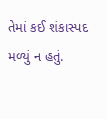તેમાં કઈ શંકાસ્પદ મળ્યું ન હતું.